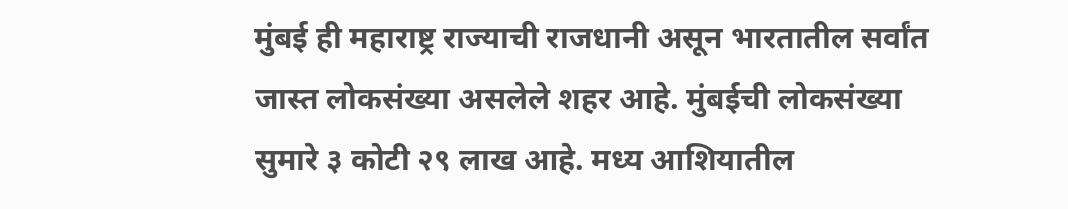मुंबई ही महाराष्ट्र राज्याची राजधानी असून भारतातील सर्वांत जास्त लोकसंख्या असलेले शहर आहे. मुंबईची लोकसंख्या सुमारे ३ कोटी २९ लाख आहे. मध्य आशियातील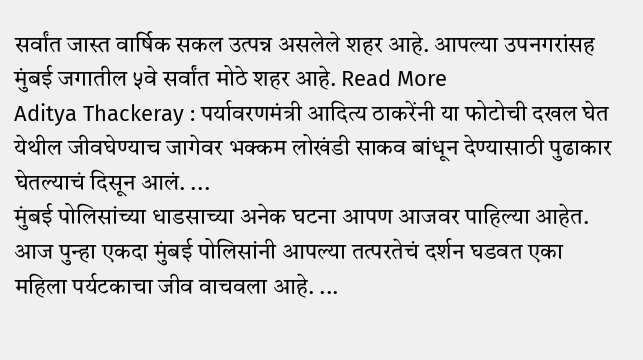सर्वांत जास्त वार्षिक सकल उत्पन्न असलेले शहर आहे. आपल्या उपनगरांसह मुंबई जगातील ५वे सर्वांत मोठे शहर आहे. Read More
Aditya Thackeray : पर्यावरणमंत्री आदित्य ठाकरेंनी या फोटोची दखल घेत येथील जीवघेण्याच जागेवर भक्कम लोखंडी साकव बांधून देण्यासाठी पुढाकार घेतल्याचं दिसून आलं. ...
मुंबई पोलिसांच्या धाडसाच्या अनेक घटना आपण आजवर पाहिल्या आहेत. आज पुन्हा एकदा मुंबई पोलिसांनी आपल्या तत्परतेचं दर्शन घडवत एका महिला पर्यटकाचा जीव वाचवला आहे. ...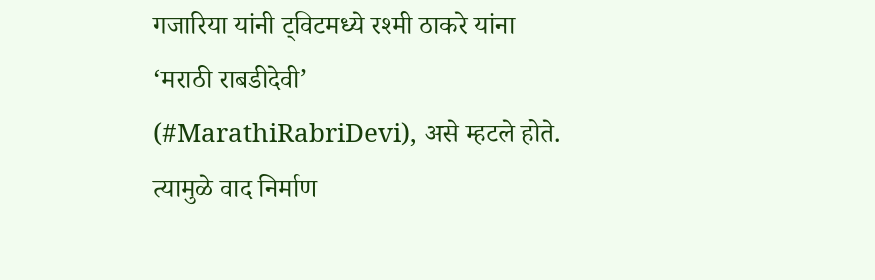गजारिया यांनी ट्विटमध्ये रश्मी ठाकरे यांना ‘मराठी राबडीदेवी’ (#MarathiRabriDevi), असे म्हटले होते. त्यामुळे वाद निर्माण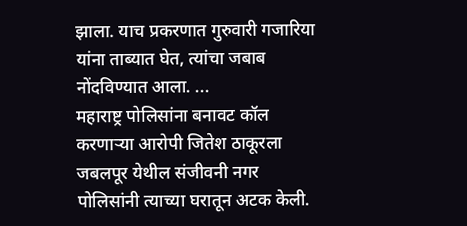झाला. याच प्रकरणात गुरुवारी गजारिया यांना ताब्यात घेत, त्यांचा जबाब नोंदविण्यात आला. ...
महाराष्ट्र पोलिसांना बनावट कॉल करणाऱ्या आरोपी जितेश ठाकूरला जबलपूर येथील संजीवनी नगर पोलिसांनी त्याच्या घरातून अटक केली.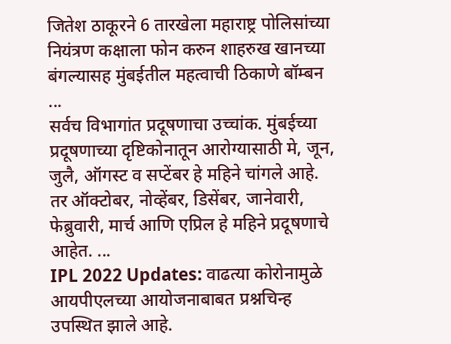जितेश ठाकूरने 6 तारखेला महाराष्ट्र पोलिसांच्या नियंत्रण कक्षाला फोन करुन शाहरुख खानच्या बंगल्यासह मुंबईतील महत्वाची ठिकाणे बॉम्बन ...
सर्वच विभागांत प्रदूषणाचा उच्चांक. मुंबईच्या प्रदूषणाच्या दृष्टिकोनातून आरोग्यासाठी मे, जून, जुलै, ऑगस्ट व सप्टेंबर हे महिने चांगले आहे. तर ऑक्टोबर, नोव्हेंबर, डिसेंबर, जानेवारी, फेब्रुवारी, मार्च आणि एप्रिल हे महिने प्रदूषणाचे आहेत. ...
IPL 2022 Updates: वाढत्या कोरोनामुळे आयपीएलच्या आयोजनाबाबत प्रश्नचिन्ह उपस्थित झाले आहे.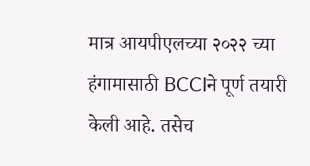मात्र आयपीएलच्या २०२२ च्या हंगामासाठी BCCIने पूर्ण तयारी केली आहे. तसेच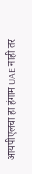आयपीएलचा हा हंगाम UAE नाही तर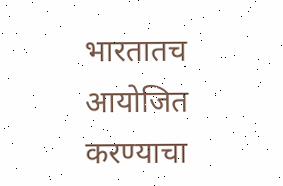भारतातच आयोजित करण्याचा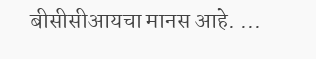बीसीसीआयचा मानस आहे. ...